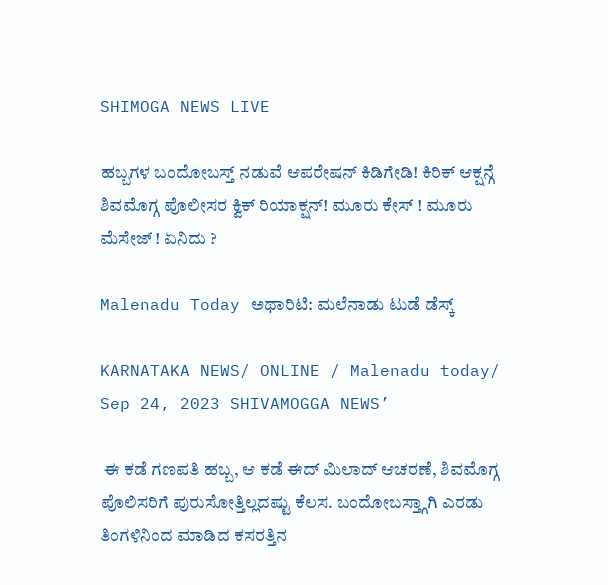SHIMOGA NEWS LIVE

ಹಬ್ಬಗಳ ಬಂದೋಬಸ್ತ್ ನಡುವೆ ಆಪರೇಷನ್ ಕಿಡಿಗೇಡಿ! ಕಿರಿಕ್ ಆಕ್ಷನ್ಗೆ ಶಿವಮೊಗ್ಗ ಪೊಲೀಸರ ಕ್ವಿಕ್ ರಿಯಾಕ್ಷನ್! ಮೂರು ಕೇಸ್ ! ಮೂರು ಮೆಸೇಜ್ ! ಏನಿದು ?

Malenadu Today ಅಥಾರಿಟಿ: ಮಲೆನಾಡು ಟುಡೆ ಡೆಸ್ಕ್

KARNATAKA NEWS/ ONLINE / Malenadu today/ Sep 24, 2023 SHIVAMOGGA NEWS’

 ಈ ಕಡೆ ಗಣಪತಿ ಹಬ್ಬ, ಆ ಕಡೆ ಈದ್ ಮಿಲಾದ್ ಆಚರಣೆ, ಶಿವಮೊಗ್ಗ ಪೊಲಿಸರಿಗೆ ಪುರುಸೋತ್ತಿಲ್ಲದಷ್ಟು ಕೆಲಸ. ಬಂದೋಬಸ್ತ್ಗಾಗಿ ಎರಡು ತಿಂಗಳಿನಿಂದ ಮಾಡಿದ ಕಸರತ್ತಿನ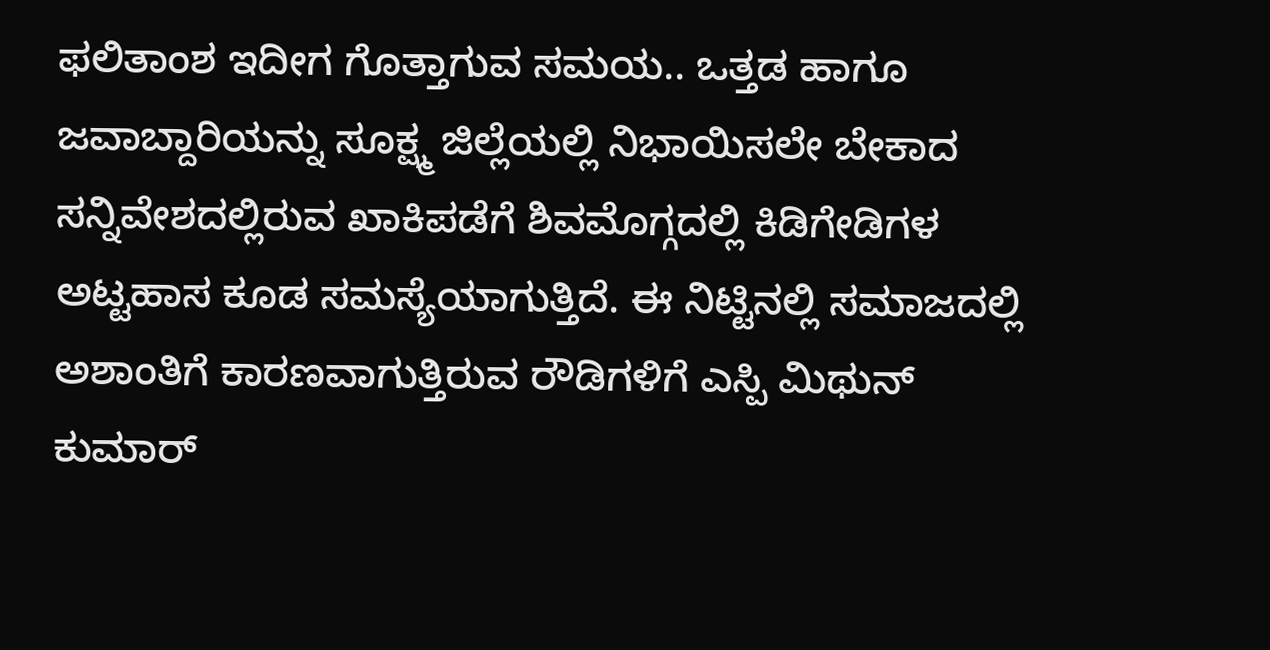ಫಲಿತಾಂಶ ಇದೀಗ ಗೊತ್ತಾಗುವ ಸಮಯ.. ಒತ್ತಡ ಹಾಗೂ ಜವಾಬ್ದಾರಿಯನ್ನು ಸೂಕ್ಷ್ಮ ಜಿಲ್ಲೆಯಲ್ಲಿ ನಿಭಾಯಿಸಲೇ ಬೇಕಾದ ಸನ್ನಿವೇಶದಲ್ಲಿರುವ ಖಾಕಿಪಡೆಗೆ ಶಿವಮೊಗ್ಗದಲ್ಲಿ ಕಿಡಿಗೇಡಿಗಳ ಅಟ್ಟಹಾಸ ಕೂಡ ಸಮಸ್ಯೆಯಾಗುತ್ತಿದೆ. ಈ ನಿಟ್ಟಿನಲ್ಲಿ ಸಮಾಜದಲ್ಲಿ ಅಶಾಂತಿಗೆ ಕಾರಣವಾಗುತ್ತಿರುವ ರೌಡಿಗಳಿಗೆ ಎಸ್ಪಿ ಮಿಥುನ್ ಕುಮಾರ್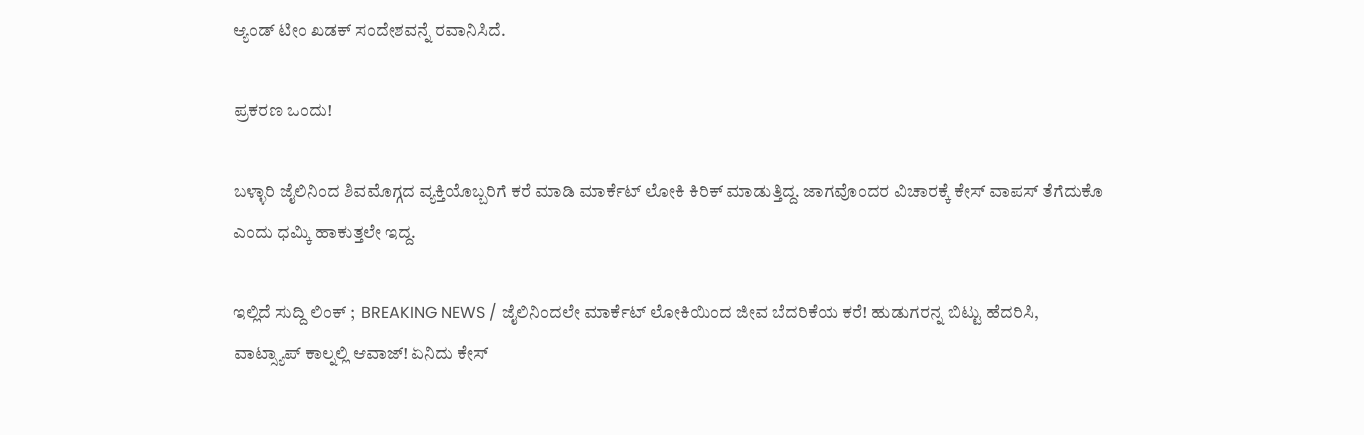ಆ್ಯಂಡ್ ಟೀಂ ಖಡಕ್ ಸಂದೇಶವನ್ನೆ ರವಾನಿಸಿದೆ.

ಪ್ರಕರಣ ಒಂದು!

ಬಳ್ಳಾರಿ ಜೈಲಿನಿಂದ ಶಿವಮೊಗ್ಗದ ವ್ಯಕ್ತಿಯೊಬ್ಬರಿಗೆ ಕರೆ ಮಾಡಿ ಮಾರ್ಕೆಟ್ ಲೋಕಿ ಕಿರಿಕ್ ಮಾಡುತ್ತಿದ್ದ. ಜಾಗವೊಂದರ ವಿಚಾರಕ್ಕೆ ಕೇಸ್ ವಾಪಸ್ ತೆಗೆದುಕೊ ಎಂದು ಧಮ್ಕಿ ಹಾಕುತ್ತಲೇ ಇದ್ದ.

ಇಲ್ಲಿದೆ ಸುದ್ದಿ ಲಿಂಕ್ ;  BREAKING NEWS / ಜೈಲಿನಿಂದಲೇ ಮಾರ್ಕೆಟ್ ಲೋಕಿಯಿಂದ ಜೀವ ಬೆದರಿಕೆಯ ಕರೆ! ಹುಡುಗರನ್ನ ಬಿಟ್ಟು ಹೆದರಿಸಿ, ವಾಟ್ಸ್ಯಾಪ್ ಕಾಲ್ನಲ್ಲಿ ಆವಾಜ್! ಏನಿದು ಕೇಸ್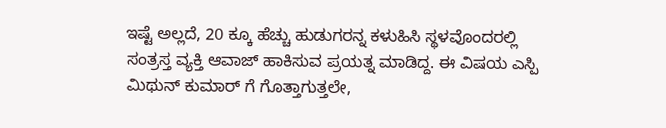ಇಷ್ಟೆ ಅಲ್ಲದೆ, 20 ಕ್ಕೂ ಹೆಚ್ಚು ಹುಡುಗರನ್ನ ಕಳುಹಿಸಿ ಸ್ಥಳವೊಂದರಲ್ಲಿ ಸಂತ್ರಸ್ತ ವ್ಯಕ್ತಿ ಆವಾಜ್ ಹಾಕಿಸುವ ಪ್ರಯತ್ನ ಮಾಡಿದ್ದ. ಈ ವಿಷಯ ಎಸ್ಪಿ ಮಿಥುನ್ ಕುಮಾರ್ ಗೆ ಗೊತ್ತಾಗುತ್ತಲೇ,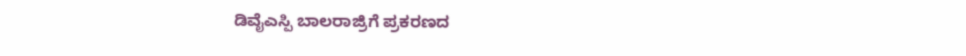ಡಿವೈಎಸ್ಪಿ ಬಾಲರಾಜ್ರಿಗೆ ಪ್ರಕರಣದ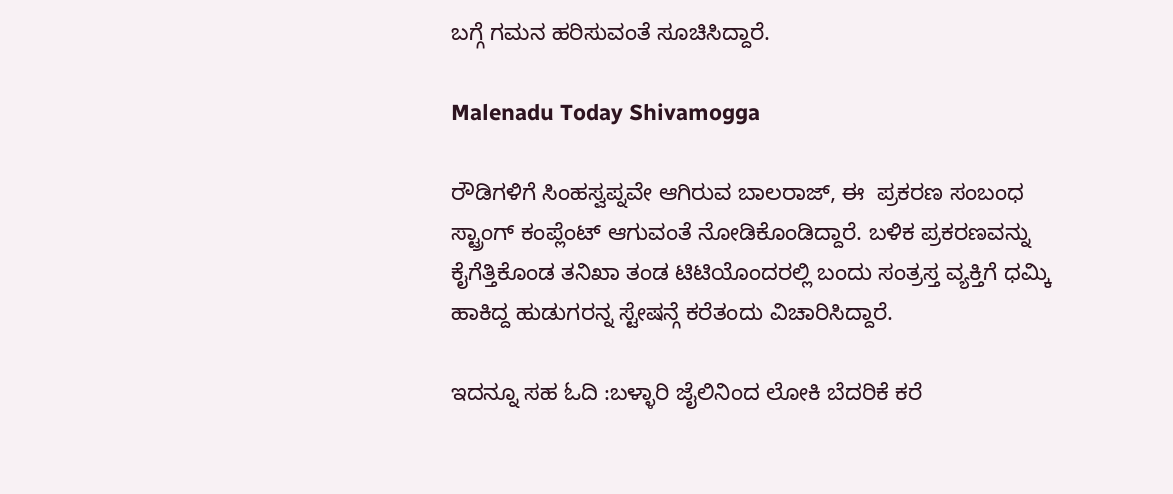ಬಗ್ಗೆ ಗಮನ ಹರಿಸುವಂತೆ ಸೂಚಿಸಿದ್ದಾರೆ.

Malenadu Today Shivamogga

ರೌಡಿಗಳಿಗೆ ಸಿಂಹಸ್ವಪ್ನವೇ ಆಗಿರುವ ಬಾಲರಾಜ್, ಈ  ಪ್ರಕರಣ ಸಂಬಂಧ ಸ್ಟ್ರಾಂಗ್ ಕಂಪ್ಲೆಂಟ್ ಆಗುವಂತೆ ನೋಡಿಕೊಂಡಿದ್ದಾರೆ. ಬಳಿಕ ಪ್ರಕರಣವನ್ನು ಕೈಗೆತ್ತಿಕೊಂಡ ತನಿಖಾ ತಂಡ ಟಿಟಿಯೊಂದರಲ್ಲಿ ಬಂದು ಸಂತ್ರಸ್ತ ವ್ಯಕ್ತಿಗೆ ಧಮ್ಕಿ ಹಾಕಿದ್ದ ಹುಡುಗರನ್ನ ಸ್ಟೇಷನ್ಗೆ ಕರೆತಂದು ವಿಚಾರಿಸಿದ್ದಾರೆ.

ಇದನ್ನೂ ಸಹ ಓದಿ :ಬಳ್ಳಾರಿ ಜೈಲಿನಿಂದ ಲೋಕಿ ಬೆದರಿಕೆ ಕರೆ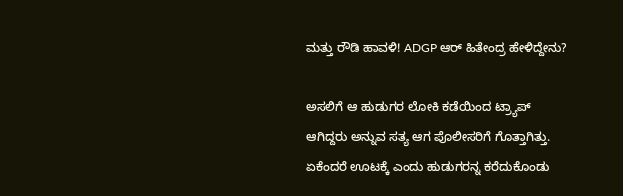ಮತ್ತು ರೌಡಿ ಹಾವಳಿ! ADGP ಆರ್ ಹಿತೇಂದ್ರ ಹೇಳಿದ್ದೇನು?

ಅಸಲಿಗೆ ಆ ಹುಡುಗರ ಲೋಕಿ ಕಡೆಯಿಂದ ಟ್ರ್ಯಾಪ್ ಆಗಿದ್ದರು ಅನ್ನುವ ಸತ್ಯ ಆಗ ಪೊಲೀಸರಿಗೆ ಗೊತ್ತಾಗಿತ್ತು. ಏಕೆಂದರೆ ಊಟಕ್ಕೆ ಎಂದು ಹುಡುಗರನ್ನ ಕರೆದುಕೊಂಡು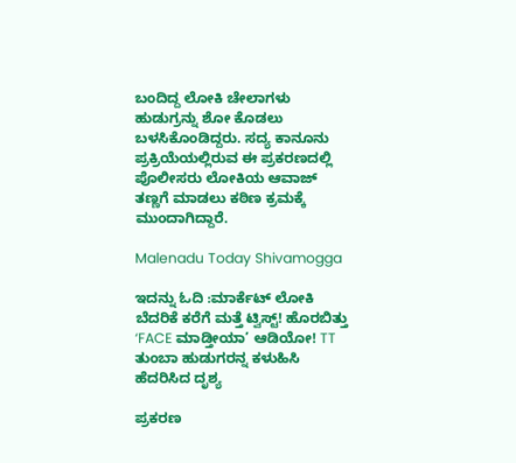ಬಂದಿದ್ದ ಲೋಕಿ ಚೇಲಾಗಳು ಹುಡುಗ್ರನ್ನು ಶೋ ಕೊಡಲು ಬಳಸಿಕೊಂಡಿದ್ದರು. ಸದ್ಯ ಕಾನೂನು ಪ್ರಕ್ರಿಯೆಯಲ್ಲಿರುವ ಈ ಪ್ರಕರಣದಲ್ಲಿ ಪೊಲೀಸರು ಲೋಕಿಯ ಆವಾಜ್ ತಣ್ಣಗೆ ಮಾಡಲು ಕಠಿಣ ಕ್ರಮಕ್ಕೆ ಮುಂದಾಗಿದ್ದಾರೆ.

Malenadu Today Shivamogga

ಇದನ್ನು ಓದಿ :ಮಾರ್ಕೆಟ್ ಲೋಕಿ ಬೆದರಿಕೆ ಕರೆಗೆ ಮತ್ತೆ ಟ್ವಿಸ್ಟ್! ಹೊರಬಿತ್ತು ‘FACE ಮಾಡ್ತೀಯಾ’ ಆಡಿಯೋ! TT ತುಂಬಾ ಹುಡುಗರನ್ನ ಕಳುಹಿಸಿ ಹೆದರಿಸಿದ ದೃಶ್ಯ

ಪ್ರಕರಣ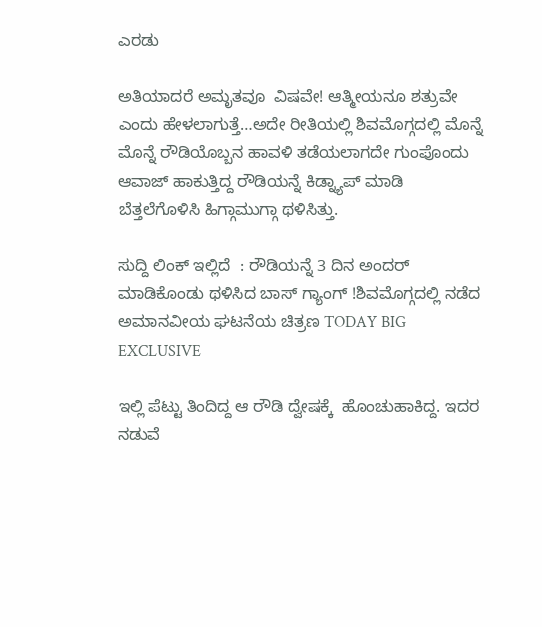ಎರಡು

ಅತಿಯಾದರೆ ಅಮೃತವೂ  ವಿಷವೇ! ಆತ್ಮೀಯನೂ ಶತ್ರುವೇ ಎಂದು ಹೇಳಲಾಗುತ್ತೆ…ಅದೇ ರೀತಿಯಲ್ಲಿ ಶಿವಮೊಗ್ಗದಲ್ಲಿ ಮೊನ್ನೆ ಮೊನ್ನೆ ರೌಡಿಯೊಬ್ಬನ ಹಾವಳಿ ತಡೆಯಲಾಗದೇ ಗುಂಪೊಂದು ಆವಾಜ್ ಹಾಕುತ್ತಿದ್ದ ರೌಡಿಯನ್ನೆ ಕಿಡ್ನ್ಯಾಪ್ ಮಾಡಿ ಬೆತ್ತಲೆಗೊಳಿಸಿ ಹಿಗ್ಗಾಮುಗ್ಗಾ ಥಳಿಸಿತ್ತು.

ಸುದ್ದಿ ಲಿಂಕ್ ಇಲ್ಲಿದೆ  : ರೌಡಿಯನ್ನೆ 3 ದಿನ ಅಂದರ್ ಮಾಡಿಕೊಂಡು ಥಳಿಸಿದ ಬಾಸ್ ಗ್ಯಾಂಗ್ !ಶಿವಮೊಗ್ಗದಲ್ಲಿ ನಡೆದ ಅಮಾನವೀಯ ಘಟನೆಯ ಚಿತ್ರಣ TODAY BIG EXCLUSIVE

ಇಲ್ಲಿ ಪೆಟ್ಟು ತಿಂದಿದ್ದ ಆ ರೌಡಿ ದ್ವೇಷಕ್ಕೆ  ಹೊಂಚುಹಾಕಿದ್ದ. ಇದರ ನಡುವೆ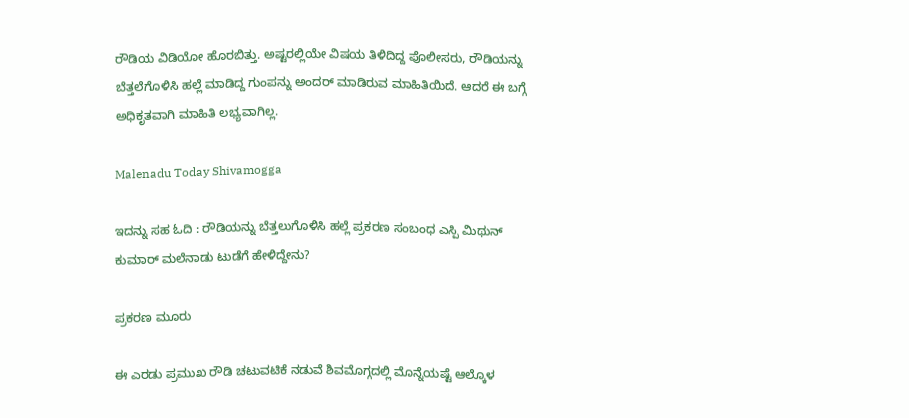ರೌಡಿಯ ವಿಡಿಯೋ ಹೊರಬಿತ್ತು. ಅಷ್ಟರಲ್ಲಿಯೇ ವಿಷಯ ತಿಳಿದಿದ್ದ ಪೊಲೀಸರು, ರೌಡಿಯನ್ನು ಬೆತ್ತಲೆಗೊಳಿಸಿ ಹಲ್ಲೆ ಮಾಡಿದ್ದ ಗುಂಪನ್ನು ಅಂದರ್ ಮಾಡಿರುವ ಮಾಹಿತಿಯಿದೆ. ಆದರೆ ಈ ಬಗ್ಗೆ ಅಧಿಕೃತವಾಗಿ ಮಾಹಿತಿ ಲಭ್ಯವಾಗಿಲ್ಲ.

Malenadu Today Shivamogga

ಇದನ್ನು ಸಹ ಓದಿ : ರೌಡಿಯನ್ನು ಬೆತ್ತಲುಗೊಳಿಸಿ ಹಲ್ಲೆ ಪ್ರಕರಣ ಸಂಬಂಧ ಎಸ್ಪಿ ಮಿಥುನ್ ಕುಮಾರ್ ಮಲೆನಾಡು ಟುಡೆಗೆ ಹೇಳಿದ್ದೇನು?

ಪ್ರಕರಣ ಮೂರು

ಈ ಎರಡು ಪ್ರಮುಖ ರೌಡಿ ಚಟುವಟಿಕೆ ನಡುವೆ ಶಿವಮೊಗ್ಗದಲ್ಲಿ ಮೊನ್ನೆಯಷ್ಟೆ ಆಲ್ಕೊಳ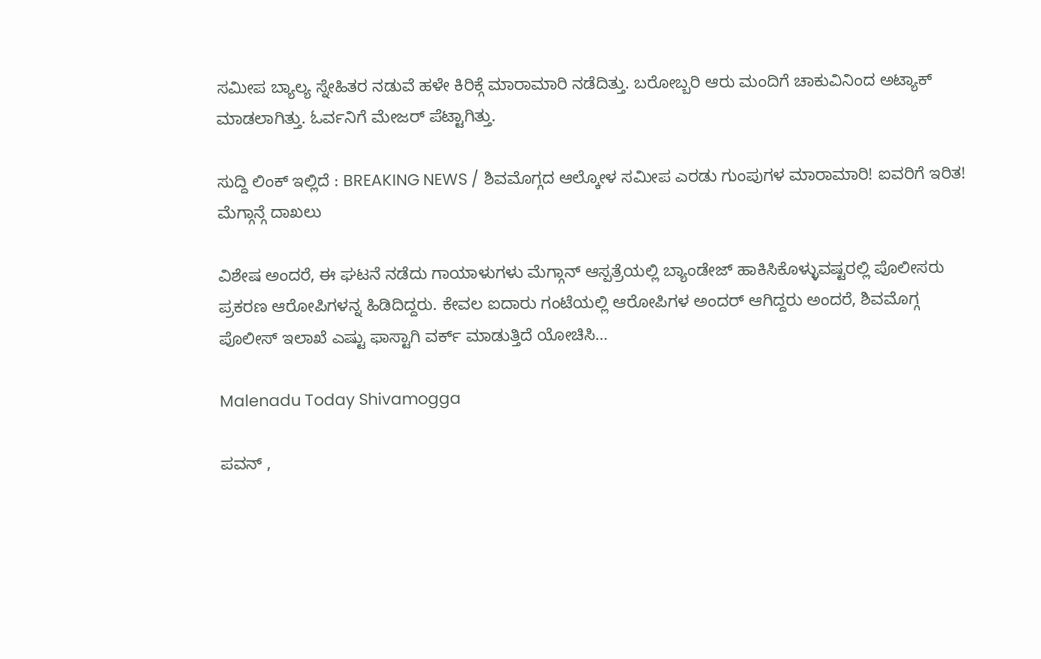ಸಮೀಪ ಬ್ಯಾಲ್ಯ ಸ್ನೇಹಿತರ ನಡುವೆ ಹಳೇ ಕಿರಿಕ್ಗೆ ಮಾರಾಮಾರಿ ನಡೆದಿತ್ತು. ಬರೋಬ್ಬರಿ ಆರು ಮಂದಿಗೆ ಚಾಕುವಿನಿಂದ ಅಟ್ಯಾಕ್ ಮಾಡಲಾಗಿತ್ತು. ಓರ್ವನಿಗೆ ಮೇಜರ್ ಪೆಟ್ಟಾಗಿತ್ತು.

ಸುದ್ದಿ ಲಿಂಕ್ ಇಲ್ಲಿದೆ : BREAKING NEWS / ಶಿವಮೊಗ್ಗದ ಆಲ್ಕೋಳ ಸಮೀಪ ಎರಡು ಗುಂಪುಗಳ ಮಾರಾಮಾರಿ! ಐವರಿಗೆ ಇರಿತ! ಮೆಗ್ಗಾನ್ಗೆ ದಾಖಲು

ವಿಶೇಷ ಅಂದರೆ, ಈ ಘಟನೆ ನಡೆದು ಗಾಯಾಳುಗಳು ಮೆಗ್ಗಾನ್ ಆಸ್ಪತ್ರೆಯಲ್ಲಿ ಬ್ಯಾಂಡೇಜ್ ಹಾಕಿಸಿಕೊಳ್ಳುವಷ್ಟರಲ್ಲಿ ಪೊಲೀಸರು ಪ್ರಕರಣ ಆರೋಪಿಗಳನ್ನ ಹಿಡಿದಿದ್ದರು. ಕೇವಲ ಐದಾರು ಗಂಟೆಯಲ್ಲಿ ಆರೋಪಿಗಳ ಅಂದರ್ ಆಗಿದ್ದರು ಅಂದರೆ, ಶಿವಮೊಗ್ಗ ಪೊಲೀಸ್ ಇಲಾಖೆ ಎಷ್ಟು ಫಾಸ್ಟಾಗಿ ವರ್ಕ್ ಮಾಡುತ್ತಿದೆ ಯೋಚಿಸಿ…

Malenadu Today Shivamogga

ಪವನ್ ,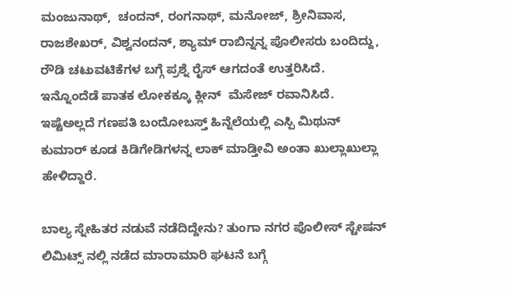ಮಂಜುನಾಥ್,  ಚಂದನ್, ರಂಗನಾಥ್, ಮನೋಜ್, ಶ್ರೀನಿವಾಸ, ರಾಜಶೇಖರ್, ವಿಶ್ವನಂದನ್, ಶ್ಯಾಮ್ ರಾಬಿನ್ನನ್ನ ಪೊಲೀಸರು ಬಂದಿದ್ದು, ರೌಡಿ ಚಟುವಟಿಕೆಗಳ ಬಗ್ಗೆ ಪ್ರಶ್ನೆ ರೈಸ್ ಆಗದಂತೆ ಉತ್ತರಿಸಿದೆ. ಇನ್ನೊಂದೆಡೆ ಪಾತಕ ಲೋಕಕ್ಕೂ ಕ್ಲೀನ್  ಮೆಸೇಜ್ ರವಾನಿಸಿದೆ. ಇಷ್ಟೆಅಲ್ಲದೆ ಗಣಪತಿ ಬಂದೋಬಸ್ತ್ ಹಿನ್ನೆಲೆಯಲ್ಲಿ ಎಸ್ಪಿ ಮಿಥುನ್ ಕುಮಾರ್ ಕೂಡ ಕಿಡಿಗೇಡಿಗಳನ್ನ ಲಾಕ್ ಮಾಡ್ತೀವಿ ಅಂತಾ ಖುಲ್ಲಾಖುಲ್ಲಾ ಹೇಳಿದ್ದಾರೆ.

ಬಾಲ್ಯ ಸ್ನೇಹಿತರ ನಡುವೆ ನಡೆದಿದ್ದೇನು? ತುಂಗಾ ನಗರ ಪೊಲೀಸ್ ಸ್ಟೇಷನ್ ಲಿಮಿಟ್ಸ್ ನಲ್ಲಿ ನಡೆದ ಮಾರಾಮಾರಿ ಘಟನೆ ಬಗ್ಗೆ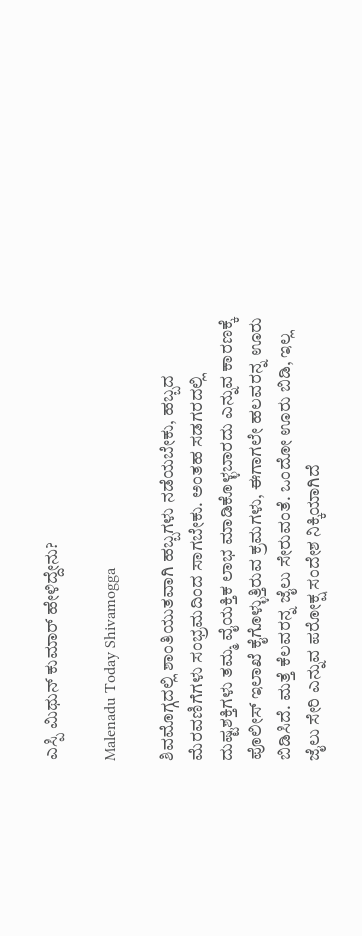ಎಸ್ಪಿ ಮಿಥುನ್ ಕುಮಾರ್ ಹೇಳಿದ್ದೇನು?

Malenadu Today Shivamogga

ಶಿವಮೊಗ್ಗದಲ್ಲಿ ಶಾಂತಿಯುತವಾಗಿ ಹಬ್ಬಗಳು ನಡೆಯಬೇಕು, ಹಬ್ಬದ ಮೆರವಣಿಗೆಗಳು ಸಂಭ್ರಮದಿಂದ ಸಾಗಬೇಕು. ಅಂತಹ ಸಡಗರದಲ್ಲಿ ದುಷ್ಟಶಕ್ತಿಗಳು ತಮ್ಮ ವೈಯಕ್ತಿಕ ಲಾಭ ಮಾಡಿಕೊಳ್ಳಬಾರದು ಎನ್ನುವ ಕಾರಣಕ್ಕೆ ಪೊಲೀಸ್ ಇಲಾಖೆ ಕೈಗೊಳ್ಳುತ್ತಿರುವ ಕ್ರಮಗಳು, ಈಗಾಗಲೇ ಹಲವರನ್ನ ಊರು ಬಿಡಿಸಿದೆ. ಮತ್ತೆ ಕೆಲವರನ್ನ ಜೈಲು ಸೇರುವಂತೆ. ಒಂದೋ ಊರು ಬಿಡಿ, ಇಲ್ಲ ಜೈಲು ಸೇರಿ ಎನ್ನುವ ಪರೋಕ್ಷ ಸಂದೇಶ ನಿಕ್ಕಿಯಾಗಿದೆ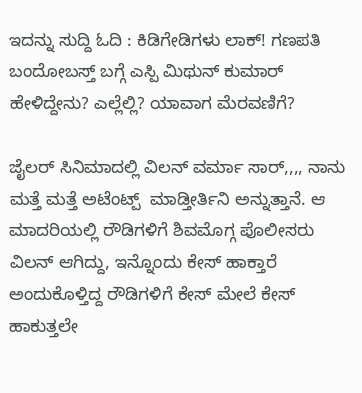ಇದನ್ನು ಸುದ್ದಿ ಓದಿ : ಕಿಡಿಗೇಡಿಗಳು ಲಾಕ್! ಗಣಪತಿ ಬಂದೋಬಸ್ತ್ ಬಗ್ಗೆ ಎಸ್ಪಿ ಮಿಥುನ್ ಕುಮಾರ್ ಹೇಳಿದ್ದೇನು? ಎಲ್ಲೆಲ್ಲಿ? ಯಾವಾಗ ಮೆರವಣಿಗೆ?

ಜೈಲರ್ ಸಿನಿಮಾದಲ್ಲಿ ವಿಲನ್ ವರ್ಮಾ ಸಾರ್,,,, ನಾನು ಮತ್ತೆ ಮತ್ತೆ ಅಟೆಂಟ್ಪ್  ಮಾಡ್ತೀರ್ತಿನಿ ಅನ್ನುತ್ತಾನೆ. ಆ ಮಾದರಿಯಲ್ಲಿ ರೌಡಿಗಳಿಗೆ ಶಿವಮೊಗ್ಗ ಪೊಲೀಸರು ವಿಲನ್ ಆಗಿದ್ದು, ಇನ್ನೊಂದು ಕೇಸ್ ಹಾಕ್ತಾರೆ ಅಂದುಕೊಳ್ತಿದ್ದ ರೌಡಿಗಳಿಗೆ ಕೇಸ್ ಮೇಲೆ ಕೇಸ್ ಹಾಕುತ್ತಲೇ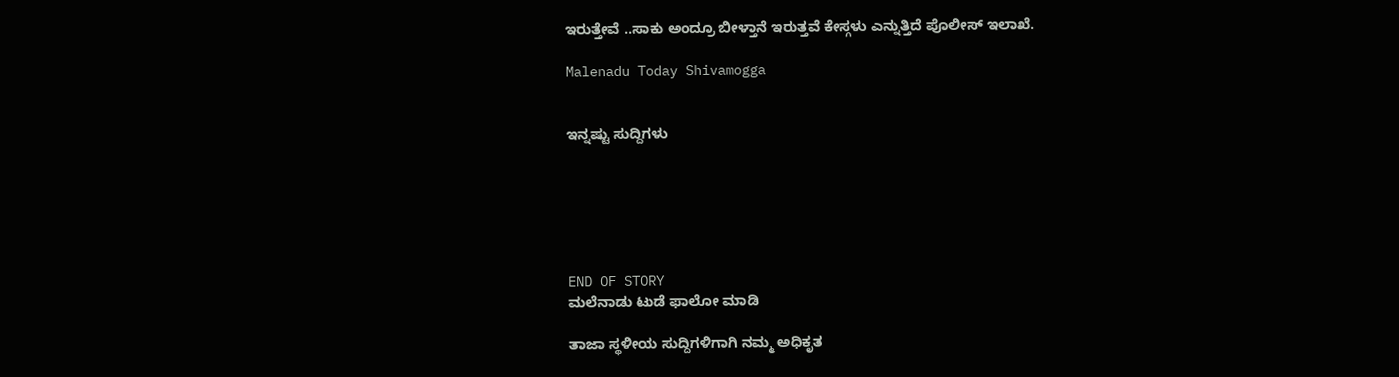ಇರುತ್ತೇವೆ ..ಸಾಕು ಅಂದ್ರೂ ಬೀಳ್ತಾನೆ ಇರುತ್ತವೆ ಕೇಸ್ಗಳು ಎನ್ನುತ್ತಿದೆ ಪೊಲೀಸ್ ಇಲಾಖೆ.

Malenadu Today Shivamogga


ಇನ್ನಷ್ಟು ಸುದ್ದಿಗಳು






END OF STORY
ಮಲೆನಾಡು ಟುಡೆ ಫಾಲೋ ಮಾಡಿ

ತಾಜಾ ಸ್ಥಳೀಯ ಸುದ್ದಿಗಳಿಗಾಗಿ ನಮ್ಮ ಅಧಿಕೃತ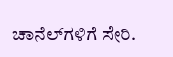ಚಾನೆಲ್‌ಗಳಿಗೆ ಸೇರಿ.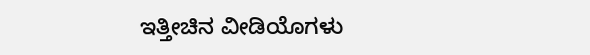ಇತ್ತೀಚಿನ ವೀಡಿಯೊಗಳು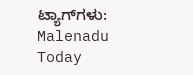ಟ್ಯಾಗ್‌ಗಳು:
Malenadu Today